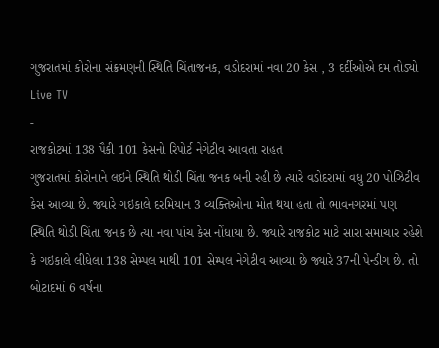ગુજરાતમાં કોરોના સંક્રમણની સ્થિતિ ચિંતાજનક, વડોદરામાં નવા 20 કેસ , 3 દર્દીઓએ દમ તોડ્યો
Live TV
-
રાજકોટમાં 138 પૈકી 101 કેસનો રિપોર્ટ નેગેટીવ આવતા રાહત
ગુજરાતમાં કોરોનાને લઇને સ્થિતિ થોડી ચિંતા જનક બની રહી છે ત્યારે વડોદરામાં વધુ 20 પોઝિટીવ કેસ આવ્યા છે. જ્યારે ગઇકાલે દરમિયાન 3 વ્યક્તિઓના મોત થયા હતા તો ભાવનગરમાં પણ સ્થિતિ થોડી ચિંતા જનક છે ત્યા નવા પાંચ કેસ નોંધાયા છે. જ્યારે રાજકોટ માટે સારા સમાચાર રહેશે કે ગઇકાલે લીધેલા 138 સેમ્પલ માથી 101 સેમ્પલ નેગેટીવ આવ્યા છે જ્યારે 37ની પેન્ડીગ છે. તો બોટાદમાં 6 વર્ષના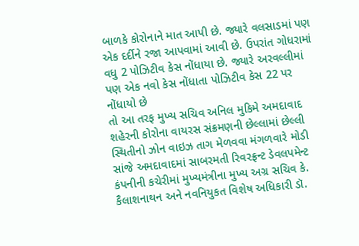બાળકે કોરોનાને માત આપી છે. જ્યારે વલસાડમાં પણ એક દર્દીને રજા આપવામાં આવી છે. ઉપરાંત ગોધરામાં વધુ 2 પોઝિટીવ કેસ નોંધાયા છે. જ્યારે અરવલ્લીમાં પણ એક નવો કેસ નોંધાતા પોઝિટીવ કેસ 22 પર નોંધાયો છે
તો આ તરફ મુખ્ય સચિવ અનિલ મુકિમે અમદાવાદ શહેરની કોરોના વાયરસ સંક્રમણની છેલ્લામાં છેલ્લી સ્થિતીનો ઝોન વાઇઝ તાગ મેળવવા મંગળવારે મોડી સાંજે અમદાવાદમાં સાબરમતી રિવરફ્રન્ટ ડેવલપમેન્ટ કંપનીની કચેરીમાં મુખ્યમંત્રીના મુખ્ય અગ્ર સચિવ કે. કૈલાશનાથન અને નવનિયુકત વિશેષ અધિકારી ડૉ.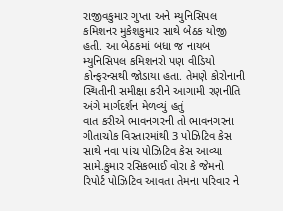રાજીવકુમાર ગુપ્તા અને મ્યુનિસિપલ કમિશનર મુકેશકુમાર સાથે બેઠક યોજી હતી. આ બેઠકમાં બધા જ નાયબ મ્યુનિસિપલ કમિશનરો પણ વીડિયો કોન્ફરન્સથી જોડાયા હતા. તેમણે કોરોનાની સ્થિતીની સમીક્ષા કરીને આગામી રણનીતિ અંગે માર્ગદર્શન મેળવ્યું હતું
વાત કરીએ ભાવનગરની તો ભાવનગરના ગીતાચોક વિસ્તારમાંથી 3 પોઝિટિવ કેસ સાથે નવા પાંચ પોઝિટિવ કેસ આવ્યા સામે.કુમાર રસિકભાઈ વોરા કે જેમનો રિપોર્ટ પોઝિટિવ આવતા તેમના પરિવાર ને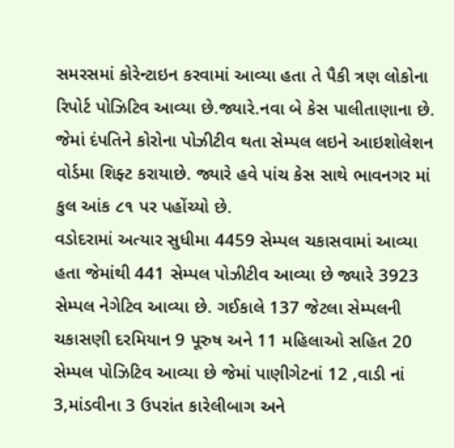સમરસમાં કોરેન્ટાઇન કરવામાં આવ્યા હતા તે પૈકી ત્રણ લોકોના રિપોર્ટ પોઝિટિવ આવ્યા છે.જ્યારે.નવા બે કેસ પાલીતાણાના છે. જેમાં દંપતિને કોરોના પોઝીટીવ થતા સેમ્પલ લઇને આઇશોલેશન વોર્ડમા શિફ્ટ કરાયાછે. જ્યારે હવે પાંચ કેસ સાથે ભાવનગર માં કુલ આંક ૮૧ પર પહોંચ્યો છે.
વડોદરામાં અત્યાર સુધીમા 4459 સેમ્પલ ચકાસવામાં આવ્યા હતા જેમાંથી 441 સેમ્પલ પોઝીટીવ આવ્યા છે જ્યારે 3923 સેમ્પલ નેગેટિવ આવ્યા છે. ગઈકાલે 137 જેટલા સેમ્પલની ચકાસણી દરમિયાન 9 પૂરુષ અને 11 મહિલાઓ સહિત 20 સેમ્પલ પોઝિટિવ આવ્યા છે જેમાં પાણીગેટનાં 12 ,વાડી નાં 3,માંડવીના 3 ઉપરાંત કારેલીબાગ અને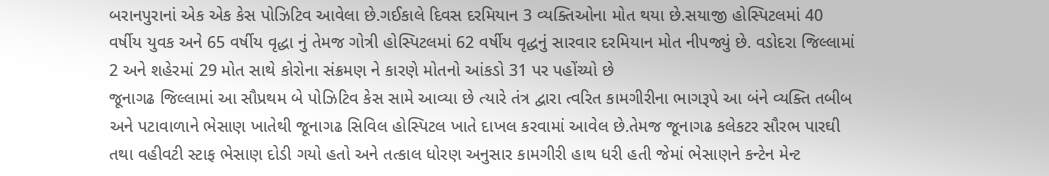બરાનપુરાનાં એક એક કેસ પોઝિટિવ આવેલા છે.ગઈકાલે દિવસ દરમિયાન 3 વ્યક્તિઓના મોત થયા છે.સયાજી હોસ્પિટલમાં 40 વર્ષીય યુવક અને 65 વર્ષીય વૃદ્ધા નું તેમજ ગોત્રી હોસ્પિટલમાં 62 વર્ષીય વૃદ્ધનું સારવાર દરમિયાન મોત નીપજ્યું છે. વડોદરા જિલ્લામાં 2 અને શહેરમાં 29 મોત સાથે કોરોના સંક્રમણ ને કારણે મોતનો આંકડો 31 પર પહોંચ્યો છે
જૂનાગઢ જિલ્લામાં આ સૌપ્રથમ બે પોઝિટિવ કેસ સામે આવ્યા છે ત્યારે તંત્ર દ્વારા ત્વરિત કામગીરીના ભાગરૂપે આ બંને વ્યક્તિ તબીબ અને પટાવાળાને ભેસાણ ખાતેથી જૂનાગઢ સિવિલ હોસ્પિટલ ખાતે દાખલ કરવામાં આવેલ છે.તેમજ જૂનાગઢ કલેકટર સૌરભ પારઘી તથા વહીવટી સ્ટાફ ભેસાણ દોડી ગયો હતો અને તત્કાલ ધોરણ અનુસાર કામગીરી હાથ ધરી હતી જેમાં ભેસાણને કન્ટેન મેન્ટ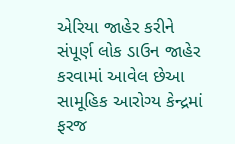એરિયા જાહેર કરીને સંપૂર્ણ લોક ડાઉન જાહેર કરવામાં આવેલ છેઆ સામૂહિક આરોગ્ય કેન્દ્રમાં ફરજ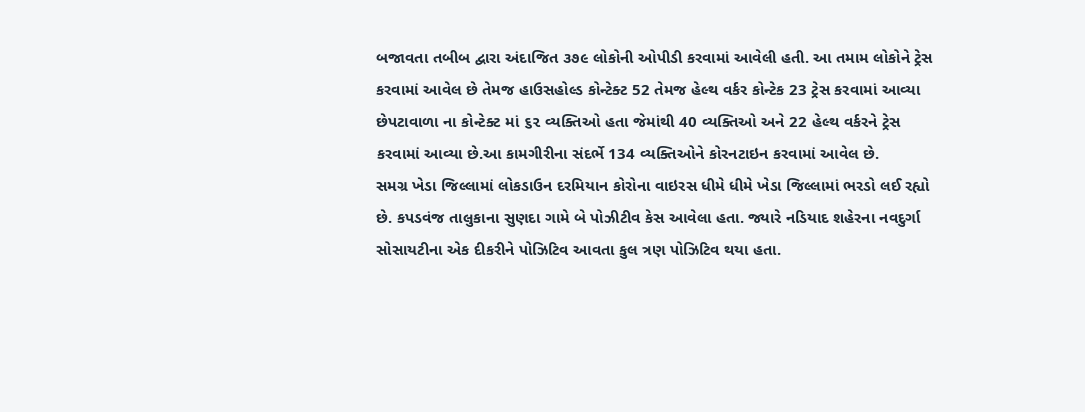બજાવતા તબીબ દ્વારા અંદાજિત ૩૭૯ લોકોની ઓપીડી કરવામાં આવેલી હતી. આ તમામ લોકોને ટ્રેસ કરવામાં આવેલ છે તેમજ હાઉસહોલ્ડ કોન્ટેક્ટ 52 તેમજ હેલ્થ વર્કર કોન્ટેક 23 ટ્રેસ કરવામાં આવ્યા છેપટાવાળા ના કોન્ટેક્ટ માં ૬૨ વ્યક્તિઓ હતા જેમાંથી 40 વ્યક્તિઓ અને 22 હેલ્થ વર્કરને ટ્રેસ કરવામાં આવ્યા છે.આ કામગીરીના સંદર્ભે 134 વ્યક્તિઓને કોરનટાઇન કરવામાં આવેલ છે.
સમગ્ર ખેડા જિલ્લામાં લોકડાઉન દરમિયાન કોરોના વાઇરસ ધીમે ધીમે ખેડા જિલ્લામાં ભરડો લઈ રહ્યો છે. કપડવંજ તાલુકાના સુણદા ગામે બે પોઝીટીવ કેસ આવેલા હતા. જ્યારે નડિયાદ શહેરના નવદુર્ગા સોસાયટીના એક દીકરીને પોઝિટિવ આવતા કુલ ત્રણ પોઝિટિવ થયા હતા.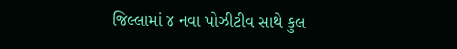જિલ્લામાં ૪ નવા પોઝીટીવ સાથે કુલ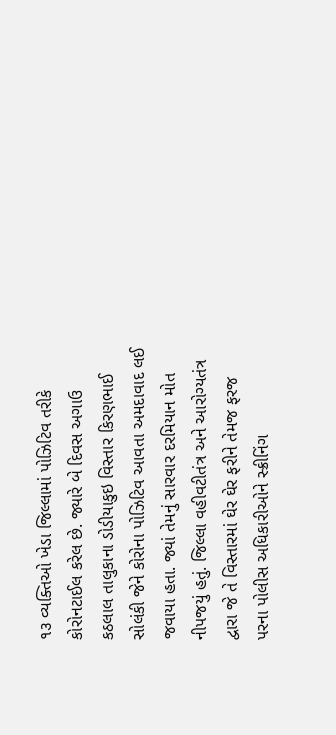૧૩ વ્યક્તિઓ ખેડા જિલ્લામાં પોઝિટિવ તરીકે કોરોનટાઈલ કરેલ છે. જ્યારે બે દિવસ અગાઉ કઠલાલ તાલુકાના ડોડીયાકુઇ વિસ્તાર કિરણભાઈ સોલંકી જેને કોરોના પોઝિટિવ આવતા અમદાવાદ લઈ જવાયા હતા. જ્યાં તેમનું સારવાર દરમિયાન મોત નીપજયું હતું. જિલ્લા વહીવટીતંત્ર અને આરોગ્યતંત્ર દ્વારા જે તે વિસ્તારમાં ઘેર ઘેર ફરીને તેમજ ફરજ પરના પોલીસ અધિકારીઓને સ્ક્રીનિંગ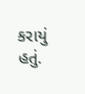કરાયું હતું.